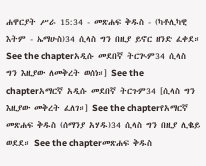ሐዋርያት ሥራ 15:34 - መጽሐፍ ቅዱስ - (ካቶሊካዊ እትም - ኤማሁስ)34 ሲላስ ግን በዚያ ይኖር ዘንድ ፈቀደ። See the chapterአዲሱ መደበኛ ትርጒም34 ሲላስ ግን እዚያው ለመቅረት ወሰነ።] See the chapterአማርኛ አዲሱ መደበኛ ትርጉም34 [ሲላስ ግን እዚያው መቅረት ፈለገ።] See the chapterየአማርኛ መጽሐፍ ቅዱስ (ሰማንያ አሃዱ)34 ሲላስ ግን በዚያ ሊቈይ ወደደ። See the chapterመጽሐፍ ቅዱስ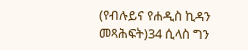(የብሉይና የሐዲስ ኪዳን መጻሕፍት)34 ሲላስ ግን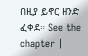በዚያ ይኖር ዘንድ ፈቀደ። See the chapter |